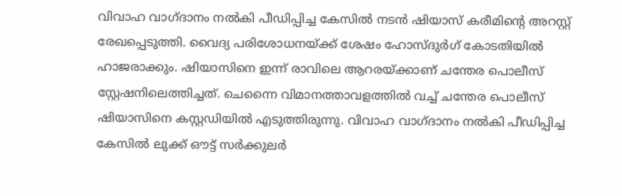വിവാഹ വാഗ്ദാനം നൽകി പീഡിപ്പിച്ച കേസിൽ നടൻ ഷിയാസ് കരീമിന്റെ അറസ്റ്റ് രേഖപ്പെടുത്തി. വൈദ്യ പരിശോധനയ്ക്ക് ശേഷം ഹോസ്ദുർഗ് കോടതിയിൽ ഹാജരാക്കും. ഷിയാസിനെ ഇന്ന് രാവിലെ ആറരയ്ക്കാണ് ചന്തേര പൊലീസ് സ്റ്റേഷനിലെത്തിച്ചത്. ചെന്നൈ വിമാനത്താവളത്തിൽ വച്ച് ചന്തേര പൊലീസ് ഷിയാസിനെ കസ്റ്റഡിയിൽ എടുത്തിരുന്നു. വിവാഹ വാഗ്ദാനം നൽകി പീഡിപ്പിച്ച കേസിൽ ലുക്ക് ഔട്ട് സർക്കുലർ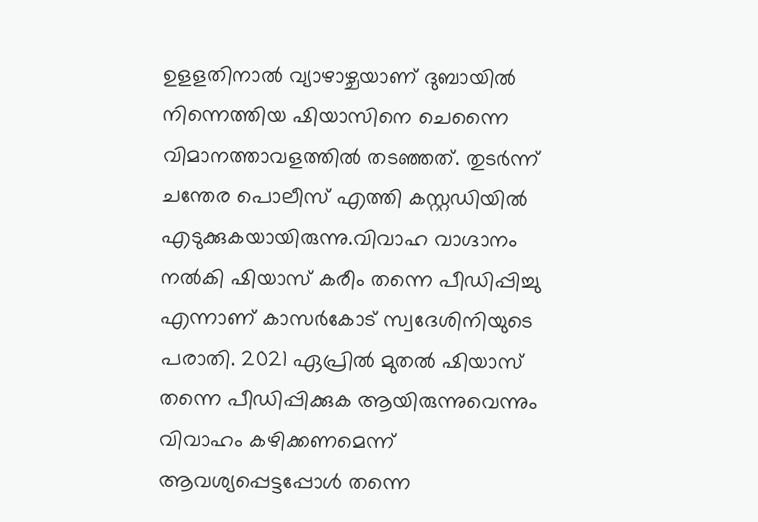ഉളളതിനാൽ വ്യാഴാഴ്ചയാണ് ദുബായിൽ നിന്നെത്തിയ ഷിയാസിനെ ചെന്നൈ വിമാനത്താവളത്തിൽ തടഞ്ഞത്. തുടർന്ന് ചന്തേര പൊലീസ് എത്തി കസ്റ്റഡിയിൽ എടുക്കുകയായിരുന്നു.വിവാഹ വാഗ്ദാനം നൽകി ഷിയാസ് കരീം തന്നെ പീഡിപ്പിച്ചു എന്നാണ് കാസർകോട് സ്വദേശിനിയുടെ പരാതി. 2021 ഏപ്രിൽ മുതൽ ഷിയാസ് തന്നെ പീഡിപ്പിക്കുക ആയിരുന്നുവെന്നും വിവാഹം കഴിക്കണമെന്ന് ആവശ്യപ്പെട്ടപ്പോൾ തന്നെ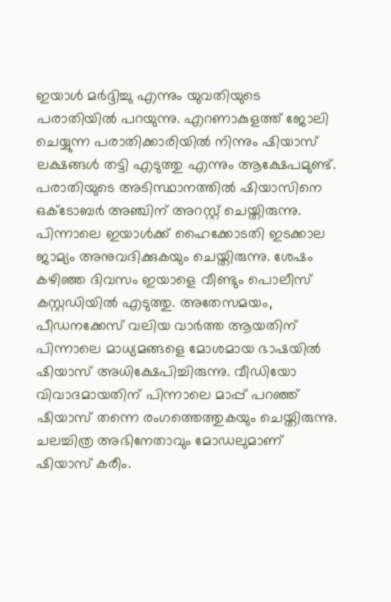ഇയാള്‍ മർദ്ദിച്ചു എന്നും യുവതിയുടെ പരാതിയില്‍ പറയുന്നു. എറണാകുളത്ത് ജോലി ചെയ്യുന്ന പരാതിക്കാരിയില്‍ നിന്നും ഷിയാസ് ലക്ഷങ്ങള്‍ തട്ടി എടുത്തു എന്നും ആക്ഷേപമുണ്ട്. പരാതിയുടെ അടിസ്ഥാനത്തില്‍ ഷിയാസിനെ ഒക്ടോബര്‍ അഞ്ചിന് അറസ്റ്റ് ചെയ്തിരുന്നു. പിന്നാലെ ഇയാള്‍ക്ക് ഹൈക്കോടതി ഇടക്കാല ജാമ്യം അനുവദിക്കുകയും ചെയ്തിരുന്നു. ശേഷം കഴിഞ്ഞ ദിവസം ഇയാളെ വീണ്ടും പൊലീസ് കസ്റ്റഡിയില്‍ എടുത്തു. അതേസമയം, പീഡനക്കേസ് വലിയ വാര്‍ത്ത ആയതിന് പിന്നാലെ മാധ്യമങ്ങളെ മോശമായ ഭാഷയില്‍ ഷിയാസ് അധിക്ഷേപിച്ചിരുന്നു. വീഡിയോ വിവാദമായതിന് പിന്നാലെ മാപ്പ് പറഞ്ഞ് ഷിയാസ് തന്നെ രംഗത്തെത്തുകയും ചെയ്തിരുന്നു. ചലച്ചിത്ര അഭിനേതാവും മോഡലുമാണ് ഷിയാസ് കരീം.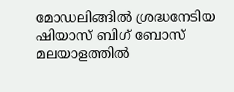മോഡലിങ്ങിൽ ശ്രദ്ധനേടിയ ഷിയാസ് ബിഗ് ബോസ് മലയാളത്തിൽ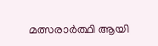മത്സരാർത്ഥി ആയി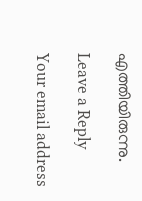എത്തിയിരുന്നു.

Leave a Reply

Your email address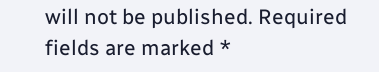will not be published. Required fields are marked *